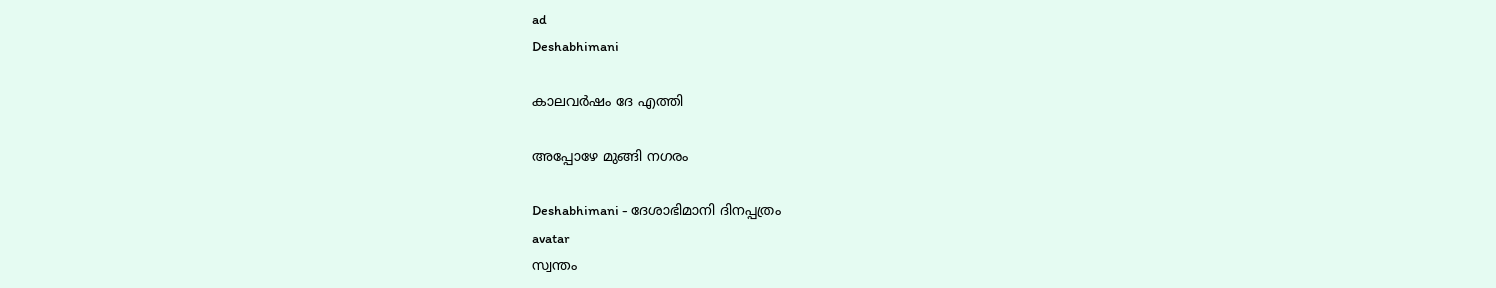ad
Deshabhimani

കാലവർഷം ദേ എത്തി

അപ്പോഴേ മുങ്ങി നഗരം

Deshabhimani - ദേശാഭിമാനി ദിനപ്പത്രം
avatar
സ്വന്തം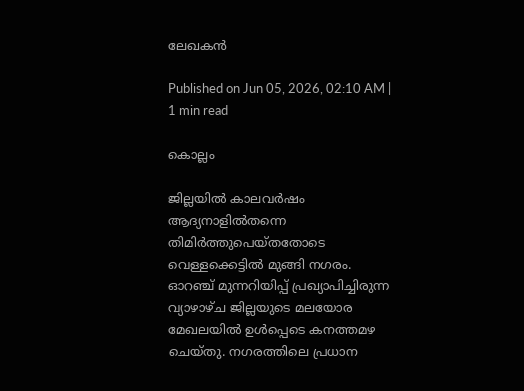ലേഖകൻ

Published on Jun 05, 2026, 02:10 AM | 1 min read

കൊല്ലം

ജില്ലയിൽ കാലവർഷം ആദ്യനാളിൽതന്നെ തിമിർത്തുപെയ്തതോടെ വെള്ളക്കെട്ടിൽ മുങ്ങി നഗരം. ഓറഞ്ച്‌ മുന്നറിയിപ്പ്‌ പ്രഖ്യാപിച്ചിരുന്ന വ്യാഴാഴ്ച ജില്ലയുടെ മലയോര മേഖലയിൽ ഉൾപ്പെടെ കനത്തമഴ ചെയ്തു. നഗരത്തിലെ പ്രധാന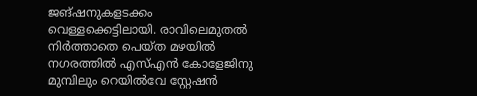ജങ്‌ഷനുകളടക്കം വെള്ളക്കെട്ടിലായി. രാവിലെമുതൽ നിർത്താതെ പെയ്ത മഴയിൽ നഗരത്തിൽ എസ്‌എൻ കോളേജിനു മുമ്പിലും റെയിൽവേ സ്റ്റേഷൻ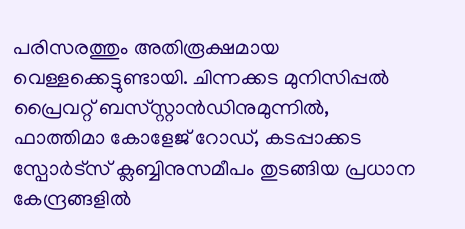പരിസരത്തും അതിരൂക്ഷമായ വെള്ളക്കെട്ടുണ്ടായി. ചിന്നക്കട മുനിസിപ്പൽ പ്രൈവറ്റ്‌ ബസ്‌‍സ്റ്റാൻഡിനുമുന്നിൽ, ഫാത്തിമാ കോളേജ്‌ റോഡ്‌, കടപ്പാക്കട സ്പോർട്‌സ്‌ ക്ലബ്ബിനുസമീപം തുടങ്ങിയ പ്രധാന കേന്ദ്രങ്ങളിൽ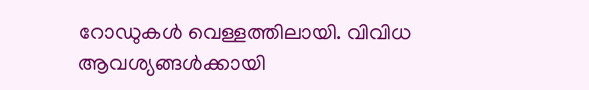റോഡുകൾ വെള്ളത്തിലായി. വിവിധ ആവശ്യങ്ങൾക്കായി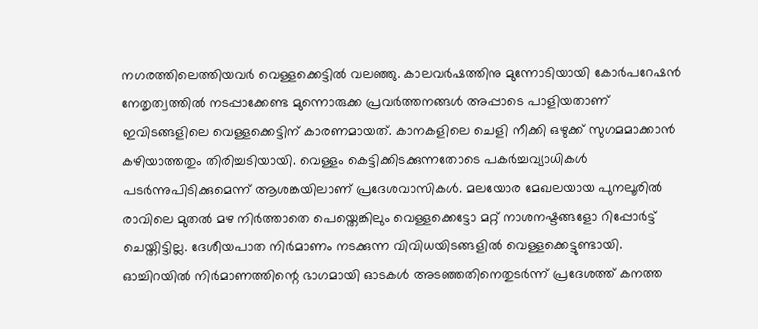നഗരത്തിലെത്തിയവർ വെള്ളക്കെട്ടിൽ വലഞ്ഞു. കാലവർഷത്തിനു മുന്നോടിയായി കോർപറേഷൻ നേതൃത്വത്തിൽ നടപ്പാക്കേണ്ട മുന്നൊരുക്ക പ്രവർത്തനങ്ങൾ അപ്പാടെ പാളിയതാണ്‌ ഇവിടങ്ങളിലെ വെള്ളക്കെട്ടിന്‌ കാരണമായത്‌. കാനകളിലെ ചെളി നീക്കി ഒഴുക്ക്‌ സുഗമമാക്കാൻ കഴിയാത്തതും തിരിച്ചടിയായി. വെള്ളം കെട്ടിക്കിടക്കുന്നതോടെ പകർച്ചവ്യാധികൾ പടർന്നുപിടിക്കുമെന്ന്‌ ആശങ്കയിലാണ്‌ പ്രദേശവാസികൾ. മലയോര മേഖലയായ പുനലൂരിൽ രാവിലെ മുതൽ മഴ നിർത്താതെ പെയ്തെങ്കിലും വെള്ളക്കെട്ടോ മറ്റ്‌ നാശനഷ്ടങ്ങളോ റിപ്പോർട്ട്‌ ചെയ്തിട്ടില്ല. ദേശീയപാത നിർമാണം നടക്കുന്ന വിവിധയിടങ്ങളിൽ വെള്ളക്കെട്ടുണ്ടായി. ഓച്ചിറയിൽ നിർമാണത്തിന്റെ ഭാഗമായി ഓടകൾ അടഞ്ഞതിനെതുടർന്ന് പ്രദേശത്ത്‌ കനത്ത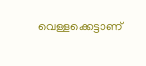വെള്ളക്കെട്ടാണ്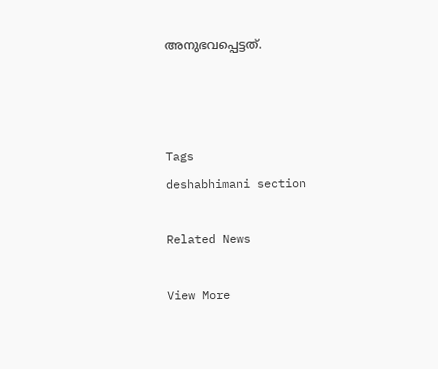അനുഭവപ്പെട്ടത്.



Tags
deshabhimani section

Related News

View More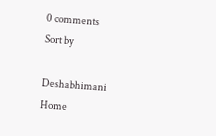0 comments
Sort by

Deshabhimani
Home